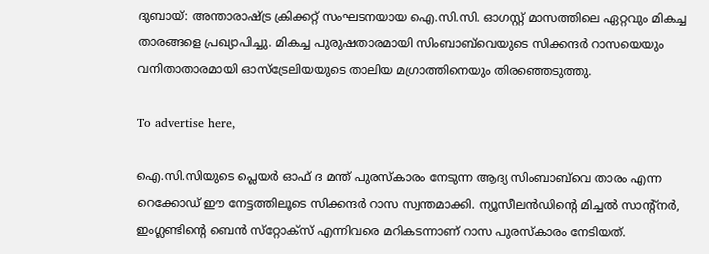ദുബായ്: അന്താരാഷ്ട്ര ക്രിക്കറ്റ് സംഘടനയായ ഐ.സി.സി. ഓഗസ്റ്റ് മാസത്തിലെ ഏറ്റവും മികച്ച താരങ്ങളെ പ്രഖ്യാപിച്ചു. മികച്ച പുരുഷതാരമായി സിംബാബ്‌വെയുടെ സിക്കന്ദര്‍ റാസയെയും വനിതാതാരമായി ഓസ്‌ട്രേലിയയുടെ താലിയ മഗ്രാത്തിനെയും തിരഞ്ഞെടുത്തു.

To advertise here,

ഐ.സി.സിയുടെ പ്ലെയര്‍ ഓഫ് ദ മന്ത് പുരസ്‌കാരം നേടുന്ന ആദ്യ സിംബാബ്‌വെ താരം എന്ന റെക്കോഡ് ഈ നേട്ടത്തിലൂടെ സിക്കന്ദര്‍ റാസ സ്വന്തമാക്കി. ന്യൂസീലന്‍ഡിന്റെ മിച്ചല്‍ സാന്റ്‌നര്‍, ഇംഗ്ലണ്ടിന്റെ ബെന്‍ സ്‌റ്റോക്‌സ് എന്നിവരെ മറികടന്നാണ് റാസ പുരസ്‌കാരം നേടിയത്.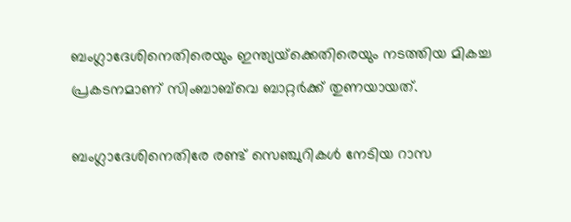ബംഗ്ലാദേശിനെതിരെയും ഇന്ത്യയ്‌ക്കെതിരെയും നടത്തിയ മികച്ച പ്രകടനമാണ് സിംബാബ്‌വെ ബാറ്റര്‍ക്ക് തുണയായത്.

ബംഗ്ലാദേശിനെതിരേ രണ്ട് സെഞ്ചുറികള്‍ നേടിയ റാസ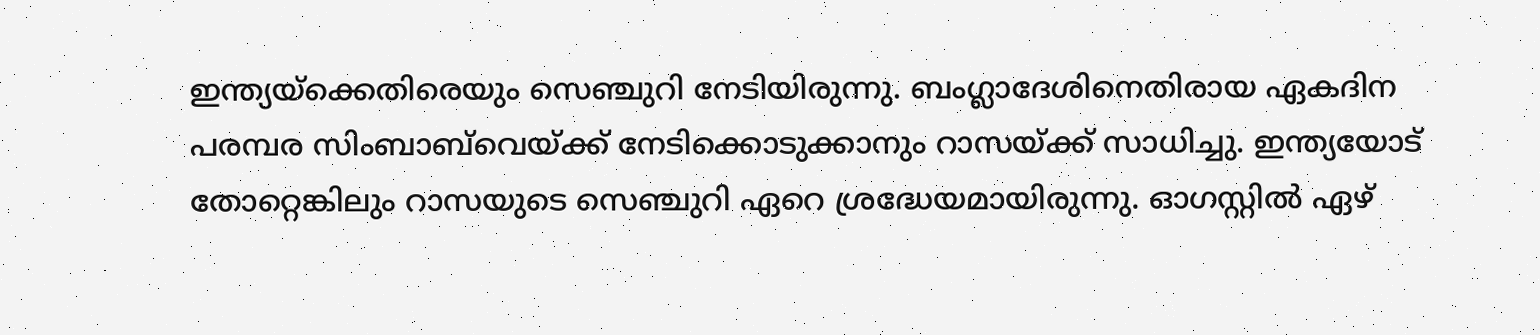ഇന്ത്യയ്‌ക്കെതിരെയും സെഞ്ചുറി നേടിയിരുന്നു. ബംഗ്ലാദേശിനെതിരായ ഏകദിന പരമ്പര സിംബാബ്‌വെയ്ക്ക് നേടിക്കൊടുക്കാനും റാസയ്ക്ക് സാധിച്ചു. ഇന്ത്യയോട് തോറ്റെങ്കിലും റാസയുടെ സെഞ്ചുറി ഏറെ ശ്രദ്ധേയമായിരുന്നു. ഓഗസ്റ്റില്‍ ഏഴ്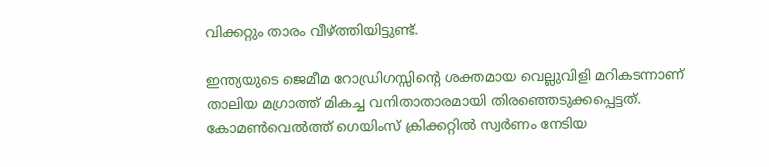വിക്കറ്റും താരം വീഴ്ത്തിയിട്ടുണ്ട്.

ഇന്ത്യയുടെ ജെമീമ റോഡ്രിഗസ്സിന്റെ ശക്തമായ വെല്ലുവിളി മറികടന്നാണ് താലിയ മഗ്രാത്ത് മികച്ച വനിതാതാരമായി തിരഞ്ഞെടുക്കപ്പെട്ടത്. കോമണ്‍വെല്‍ത്ത് ഗെയിംസ് ക്രിക്കറ്റില്‍ സ്വര്‍ണം നേടിയ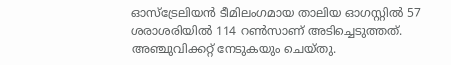ഓസ്‌ട്രേലിയന്‍ ടീമിലംഗമായ താലിയ ഓഗസ്റ്റില്‍ 57 ശരാശരിയില്‍ 114 റണ്‍സാണ് അടിച്ചെടുത്തത്. അഞ്ചുവിക്കറ്റ് നേടുകയും ചെയ്തു.